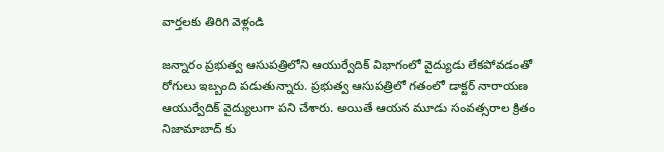వార్తలకు తిరిగి వెళ్లండి

జన్నారం ప్రభుత్వ ఆసుపత్రిలోని ఆయుర్వేదిక్ విభాగంలో వైద్యుడు లేకపోవడంతో రోగులు ఇబ్బంది పడుతున్నారు. ప్రభుత్వ ఆసుపత్రిలో గతంలో డాక్టర్ నారాయణ ఆయుర్వేదిక్ వైద్యులుగా పని చేశారు. అయితే ఆయన మూడు సంవత్సరాల క్రితం నిజామాబాద్ కు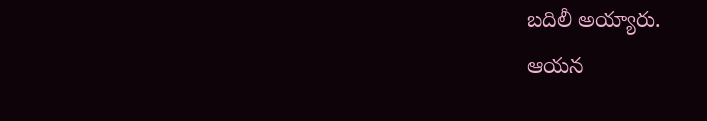బదిలీ అయ్యారు.
ఆయన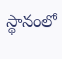స్థానంలో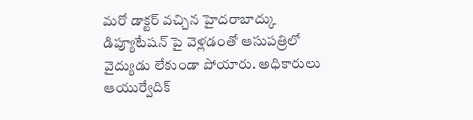మరో డాక్టర్ వచ్చిన హైదరాబాద్కు డిప్యూటేషన్ పై వెళ్లడంతో ఆసుపత్రిలో వైద్యుడు లేకుండా పోయారు. అధికారులు ఆయుర్వేదిక్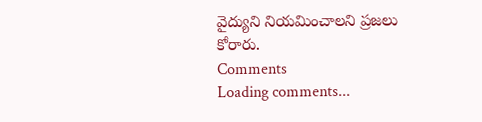వైద్యుని నియమించాలని ప్రజలు కోరారు.
Comments
Loading comments...